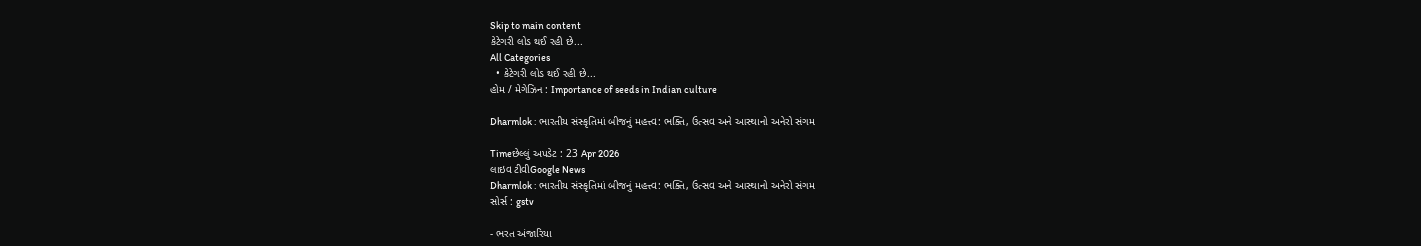Skip to main content
કેટેગરી લોડ થઈ રહી છે...
All Categories
  • કેટેગરી લોડ થઈ રહી છે...
હોમ / મેગેઝિન : Importance of seeds in Indian culture

Dharmlok : ભારતીય સંસ્કૃતિમાં બીજનું મહત્ત્વ: ભક્તિ, ઉત્સવ અને આસ્થાનો અનેરો સંગમ

Timeછેલ્લું અપડેટ : 23 Apr 2026
લાઇવ ટીવીGoogle News
Dharmlok : ભારતીય સંસ્કૃતિમાં બીજનું મહત્ત્વ: ભક્તિ, ઉત્સવ અને આસ્થાનો અનેરો સંગમ
સોર્સ : gstv

- ભરત અંજારિયા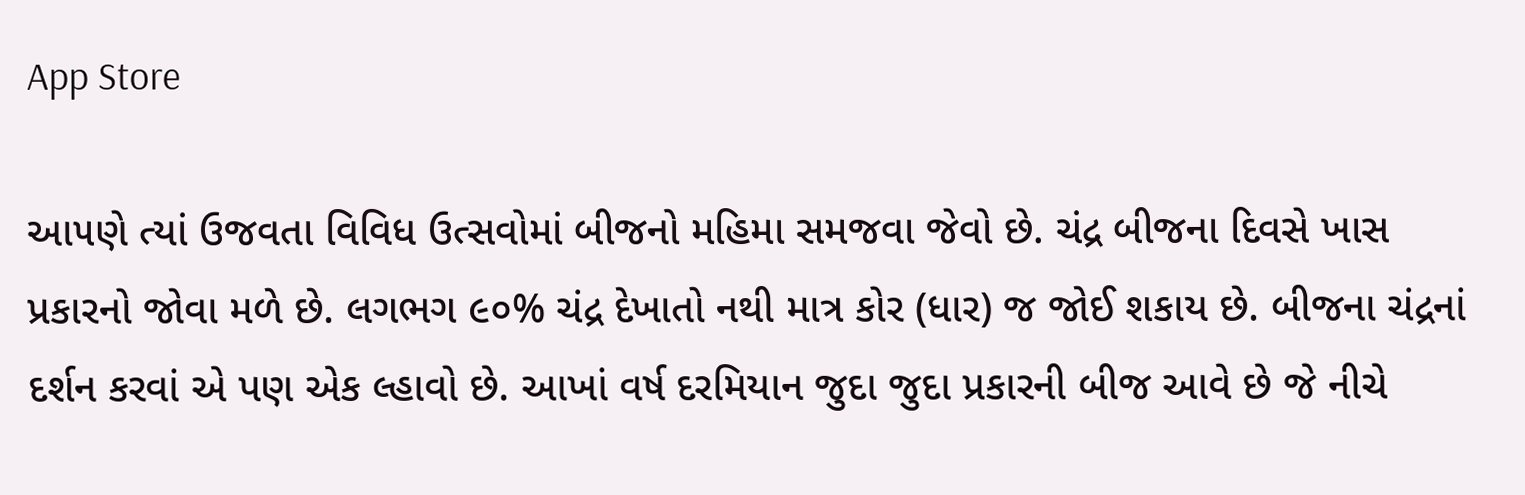App Store

આ૫ણે ત્યાં ઉજવતા વિવિધ ઉત્સવોમાં બીજનો મહિમા સમજવા જેવો છે. ચંદ્ર બીજના દિવસે ખાસ પ્રકારનો જોવા મળે છે. લગભગ ૯૦% ચંદ્ર દેખાતો નથી માત્ર કોર (ધાર) જ જોઈ શકાય છે. બીજના ચંદ્રનાં દર્શન કરવાં એ પણ એક લ્હાવો છે. આખાં વર્ષ દરમિયાન જુદા જુદા પ્રકારની બીજ આવે છે જે નીચે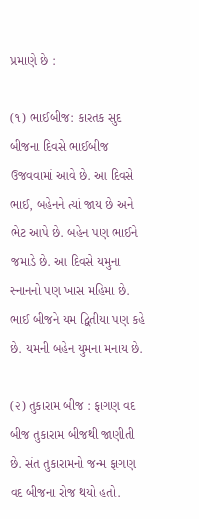પ્રમાણે છે :

(૧) ભાઈબીજ: કારતક સુદ બીજના દિવસે ભાઈબીજ ઉજવવામાં આવે છે. આ દિવસે ભાઈ, બહેનને ત્યાં જાય છે અને ભેટ આપે છે. બહેન પણ ભાઈને જમાડે છે. આ દિવસે યમુના સ્નાનનો પણ ખાસ મહિમા છે. ભાઈ બીજને યમ દ્વિતીયા પણ કહે છે. યમની બહેન યુમના મનાય છે.

(૨) તુકારામ બીજ : ફાગણ વદ બીજ તુકારામ બીજથી જાણીતી છે. સંત તુકારામનો જન્મ ફાગણ વદ બીજના રોજ થયો હતો.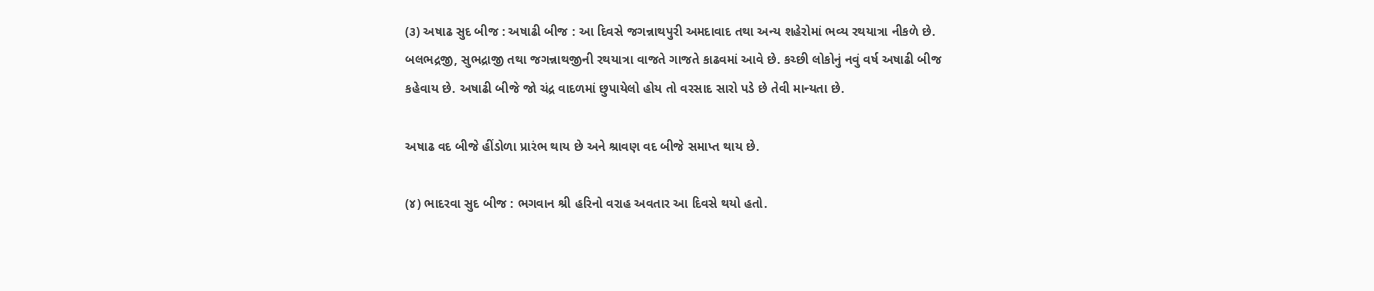(૩) અષાઢ સુદ બીજ : અષાઢી બીજ : આ દિવસે જગન્નાથપુરી અમદાવાદ તથા અન્ય શહેરોમાં ભવ્ય રથયાત્રા નીકળે છે. બલભદ્રજી, સુભદ્રાજી તથા જગન્નાથજીની રથયાત્રા વાજતે ગાજતે કાઢવમાં આવે છે. કચ્છી લોકોનું નવું વર્ષ અષાઢી બીજ કહેવાય છે. અષાઢી બીજે જો ચંદ્ર વાદળમાં છુપાયેલો હોય તો વરસાદ સારો પડે છે તેવી માન્યતા છે.

અષાઢ વદ બીજે હીંડોળા પ્રારંભ થાય છે અને શ્રાવણ વદ બીજે સમાપ્ત થાય છે.

(૪) ભાદરવા સુદ બીજ : ભગવાન શ્રી હરિનો વરાહ અવતાર આ દિવસે થયો હતો.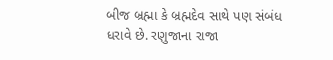બીજ બ્રહ્મા કે બ્રહ્મદેવ સાથે પણ સંબંધ ધરાવે છે. રણુજાના રાજા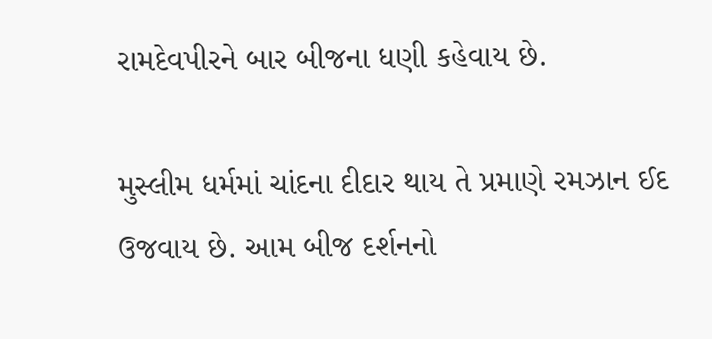રામદેવપીરને બાર બીજના ધણી કહેવાય છે.

મુસ્લીમ ધર્મમાં ચાંદના દીદાર થાય તે પ્રમાણે રમઝાન ઈદ ઉજવાય છે. આમ બીજ દર્શનનો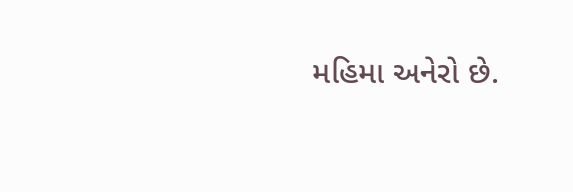મહિમા અનેરો છે.